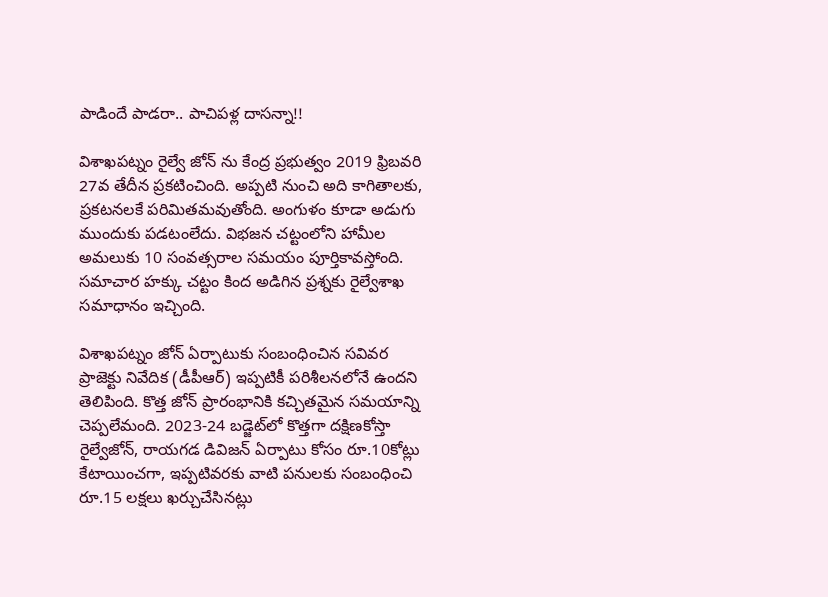పాడిందే పాడరా.. పాచిపళ్ల దాసన్నా!!

విశాఖపట్నం రైల్వే జోన్ ను కేంద్ర ప్రభుత్వం 2019 ఫ్రిబవరి 27వ తేదీన ప్రకటించింది. అప్పటి నుంచి అది కాగితాలకు, ప్రకటనలకే పరిమితమవుతోంది. అంగుళం కూడా అడుగు ముందుకు పడటంలేదు. విభజన చట్టంలోని హామీల అమలుకు 10 సంవత్సరాల సమయం పూర్తికావస్తోంది. సమాచార హక్కు చట్టం కింద అడిగిన ప్రశ్నకు రైల్వేశాఖ సమాధానం ఇచ్చింది.

విశాఖపట్నం జోన్‌ ఏర్పాటుకు సంబంధించిన సవివర ప్రాజెక్టు నివేదిక (డీపీఆర్‌) ఇప్పటికీ పరిశీలనలోనే ఉందని తెలిపింది. కొత్త జోన్‌ ప్రారంభానికి కచ్చితమైన సమయాన్ని చెప్పలేమంది. 2023-24 బడ్జెట్‌లో కొత్తగా దక్షిణకోస్తా రైల్వేజోన్‌, రాయగడ డివిజన్‌ ఏర్పాటు కోసం రూ.10కోట్లు కేటాయించగా, ఇప్పటివరకు వాటి పనులకు సంబంధించి రూ.15 లక్షలు ఖర్చుచేసినట్లు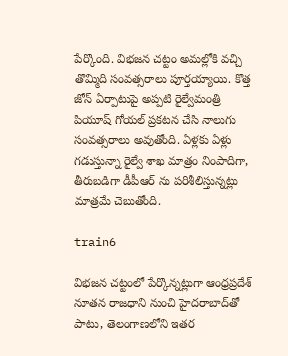పేర్కొంది. విభజన చట్టం అమల్లోకి వచ్చి తొమ్మిది సంవత్సరాలు పూర్తయ్యాయి. కొత్త జోన్‌ ఏర్పాటుపై అప్పటి రైల్వేమంత్రి పియూష్‌ గోయల్‌ ప్రకటన చేసి నాలుగు సంవత్సరాలు అవుతోంది. ఏళ్లకు ఏళ్లు గడుస్తున్నా రైల్వే శాఖ మాత్రం నింపాదిగా, తీరుబడిగా డీపీఆర్ ను పరిశీలిస్తున్నట్లు మాత్రమే చెబుతోంది.

train6

విభజన చట్టంలో పేర్కొన్నట్లుగా ఆంధ్రప్రదేశ్‌ నూతన రాజధాని నుంచి హైదరాబాద్‌తో పాటు, తెలంగాణలోని ఇతర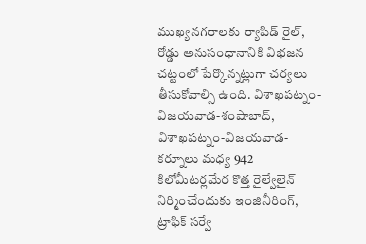ముఖ్యనగరాలకు ర్యాపిడ్‌ రైల్‌, రోడ్డు అనుసంధానానికి విభజన చట్టంలో పేర్కొన్నట్లుగా చర్యలు తీసుకోవాల్సి ఉంది. విశాఖపట్నం-విజయవాడ-శంషాబాద్‌, విశాఖపట్నం-విజయవాడ-కర్నూలు మధ్య 942 కిలోమీటర్లమేర కొత్త రైల్వేలైన్‌ నిర్మించేందుకు ఇంజినీరింగ్‌, ట్రాఫిక్‌ సర్వే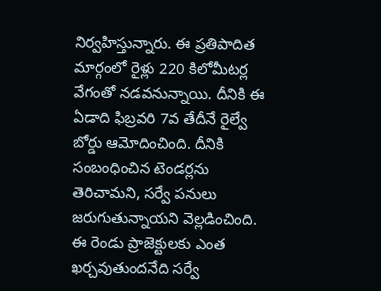నిర్వహిస్తున్నారు. ఈ ప్రతిపాదిత మార్గంలో రైళ్లు 220 కిలోమీటర్ల వేగంతో నడవనున్నాయి. దీనికి ఈ ఏడాది ఫిబ్రవరి 7వ తేదీనే రైల్వే బోర్డు ఆమోదించింది. దీనికి సంబంధించిన టెండర్లను తెరిచామని, సర్వే పనులు జరుగుతున్నాయని వెల్లడించింది. ఈ రెండు ప్రాజెక్టులకు ఎంత ఖర్చవుతుందనేది సర్వే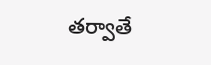తర్వాతే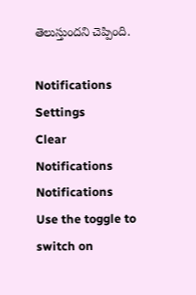తెలుస్తుందని చెప్పింది.

Notifications
Settings
Clear Notifications
Notifications
Use the toggle to switch on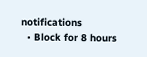notifications
  • Block for 8 hours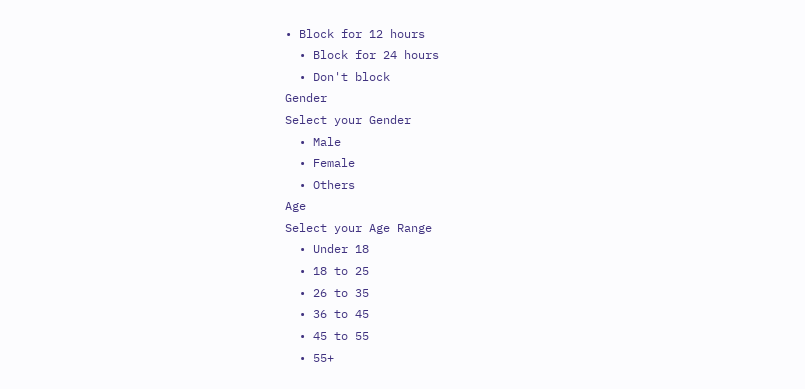• Block for 12 hours
  • Block for 24 hours
  • Don't block
Gender
Select your Gender
  • Male
  • Female
  • Others
Age
Select your Age Range
  • Under 18
  • 18 to 25
  • 26 to 35
  • 36 to 45
  • 45 to 55
  • 55+